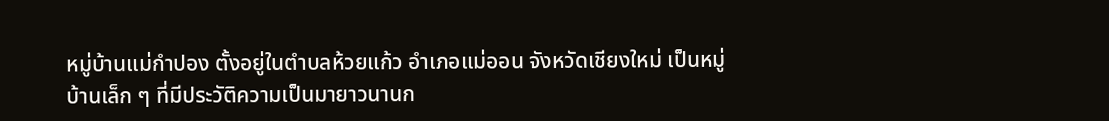หมู่บ้านแม่กำปอง ตั้งอยู่ในตำบลห้วยแก้ว อำเภอแม่ออน จังหวัดเชียงใหม่ เป็นหมู่บ้านเล็ก ๆ ที่มีประวัติความเป็นมายาวนานก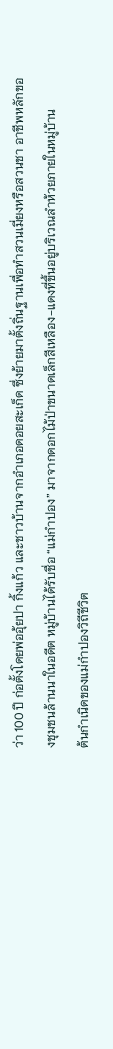ว่า 100 ปี ก่อตั้งโดยพ่ออุ้ยปา กิ้งแก้ว และชาวบ้านจากอำเภอดอยสะเก็ด ซึ่งย้ายมาตั้งถิ่นฐานเพื่อทำสวนเมี่ยงหรือสวนชา อาชีพหลักของชุมชนล้านนาในอดีต หมู่บ้านได้รับชื่อ “แม่กำปอง” มาจากดอกไม้ป่าขนาดเล็กสีเหลือง-แดงที่ขึ้นอยู่บริเวณลำห้วยภายในหมู่บ้าน
ต้นกำเนิดของแม่กำปองวิถีชีวิต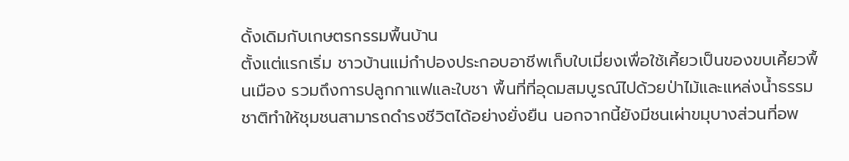ดั้งเดิมกับเกษตรกรรมพื้นบ้าน
ตั้งแต่แรกเริ่ม ชาวบ้านแม่กำปองประกอบอาชีพเก็บใบเมี่ยงเพื่อใช้เคี้ยวเป็นของขบเคี้ยวพื้นเมือง รวมถึงการปลูกกาแฟและใบชา พื้นที่ที่อุดมสมบูรณ์ไปด้วยป่าไม้และแหล่งน้ำธรรมชาติทำให้ชุมชนสามารถดำรงชีวิตได้อย่างยั่งยืน นอกจากนี้ยังมีชนเผ่าขมุบางส่วนที่อพ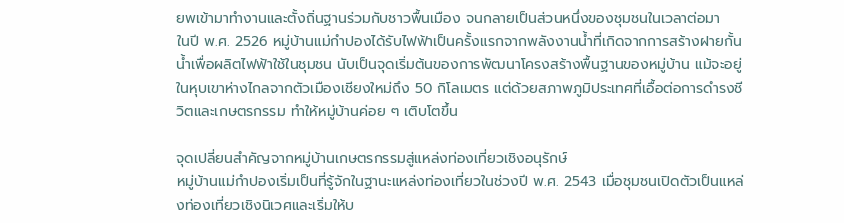ยพเข้ามาทำงานและตั้งถิ่นฐานร่วมกับชาวพื้นเมือง จนกลายเป็นส่วนหนึ่งของชุมชนในเวลาต่อมา
ในปี พ.ศ. 2526 หมู่บ้านแม่กำปองได้รับไฟฟ้าเป็นครั้งแรกจากพลังงานน้ำที่เกิดจากการสร้างฝายกั้นน้ำเพื่อผลิตไฟฟ้าใช้ในชุมชน นับเป็นจุดเริ่มต้นของการพัฒนาโครงสร้างพื้นฐานของหมู่บ้าน แม้จะอยู่ในหุบเขาห่างไกลจากตัวเมืองเชียงใหม่ถึง 50 กิโลเมตร แต่ด้วยสภาพภูมิประเทศที่เอื้อต่อการดำรงชีวิตและเกษตรกรรม ทำให้หมู่บ้านค่อย ๆ เติบโตขึ้น

จุดเปลี่ยนสำคัญจากหมู่บ้านเกษตรกรรมสู่แหล่งท่องเที่ยวเชิงอนุรักษ์
หมู่บ้านแม่กำปองเริ่มเป็นที่รู้จักในฐานะแหล่งท่องเที่ยวในช่วงปี พ.ศ. 2543 เมื่อชุมชนเปิดตัวเป็นแหล่งท่องเที่ยวเชิงนิเวศและเริ่มให้บ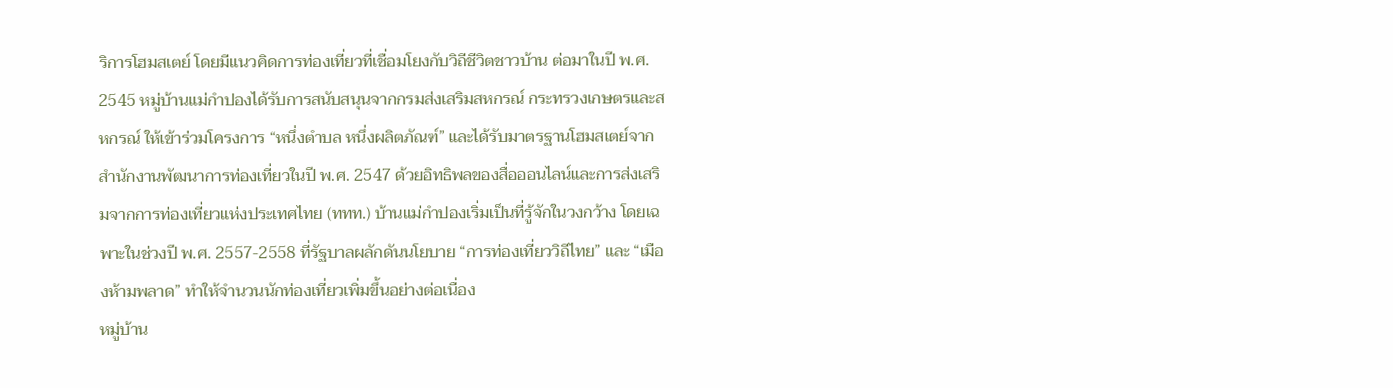ริการโฮมสเตย์ โดยมีแนวคิดการท่องเที่ยวที่เชื่อมโยงกับวิถีชีวิตชาวบ้าน ต่อมาในปี พ.ศ. 2545 หมู่บ้านแม่กำปองได้รับการสนับสนุนจากกรมส่งเสริมสหกรณ์ กระทรวงเกษตรและสหกรณ์ ให้เข้าร่วมโครงการ “หนึ่งตำบล หนึ่งผลิตภัณฑ์” และได้รับมาตรฐานโฮมสเตย์จากสำนักงานพัฒนาการท่องเที่ยวในปี พ.ศ. 2547 ด้วยอิทธิพลของสื่อออนไลน์และการส่งเสริมจากการท่องเที่ยวแห่งประเทศไทย (ททท.) บ้านแม่กำปองเริ่มเป็นที่รู้จักในวงกว้าง โดยเฉพาะในช่วงปี พ.ศ. 2557-2558 ที่รัฐบาลผลักดันนโยบาย “การท่องเที่ยววิถีไทย” และ “เมืองห้ามพลาด” ทำให้จำนวนนักท่องเที่ยวเพิ่มขึ้นอย่างต่อเนื่อง
หมู่บ้าน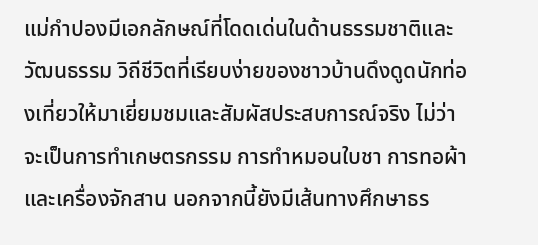แม่กำปองมีเอกลักษณ์ที่โดดเด่นในด้านธรรมชาติและวัฒนธรรม วิถีชีวิตที่เรียบง่ายของชาวบ้านดึงดูดนักท่องเที่ยวให้มาเยี่ยมชมและสัมผัสประสบการณ์จริง ไม่ว่าจะเป็นการทำเกษตรกรรม การทำหมอนใบชา การทอผ้า และเครื่องจักสาน นอกจากนี้ยังมีเส้นทางศึกษาธร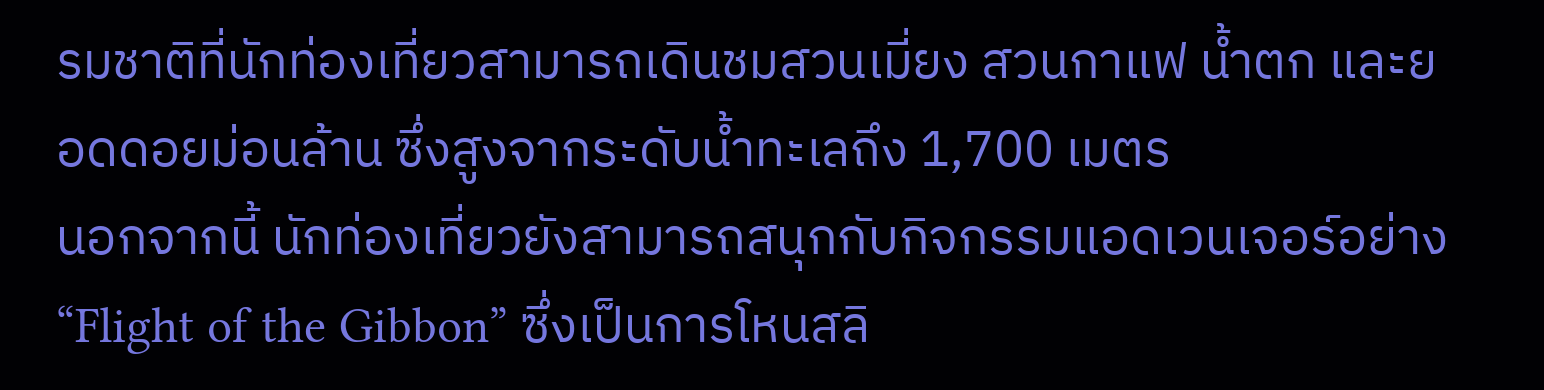รมชาติที่นักท่องเที่ยวสามารถเดินชมสวนเมี่ยง สวนกาแฟ น้ำตก และยอดดอยม่อนล้าน ซึ่งสูงจากระดับน้ำทะเลถึง 1,700 เมตร
นอกจากนี้ นักท่องเที่ยวยังสามารถสนุกกับกิจกรรมแอดเวนเจอร์อย่าง “Flight of the Gibbon” ซึ่งเป็นการโหนสลิ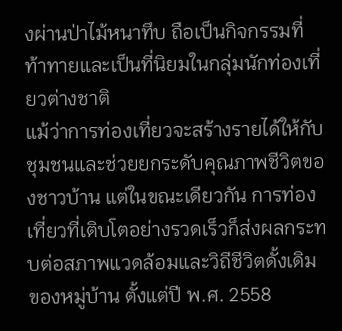งผ่านป่าไม้หนาทึบ ถือเป็นกิจกรรมที่ท้าทายและเป็นที่นิยมในกลุ่มนักท่องเที่ยวต่างชาติ
แม้ว่าการท่องเที่ยวจะสร้างรายได้ให้กับชุมชนและช่วยยกระดับคุณภาพชีวิตของชาวบ้าน แต่ในขณะเดียวกัน การท่องเที่ยวที่เติบโตอย่างรวดเร็วก็ส่งผลกระทบต่อสภาพแวดล้อมและวิถีชีวิตดั้งเดิมของหมู่บ้าน ตั้งแต่ปี พ.ศ. 2558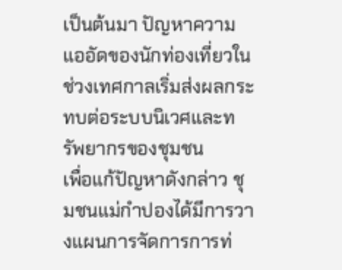เป็นต้นมา ปัญหาความแออัดของนักท่องเที่ยวในช่วงเทศกาลเริ่มส่งผลกระทบต่อระบบนิเวศและทรัพยากรของชุมชน
เพื่อแก้ปัญหาดังกล่าว ชุมชนแม่กำปองได้มีการวางแผนการจัดการการท่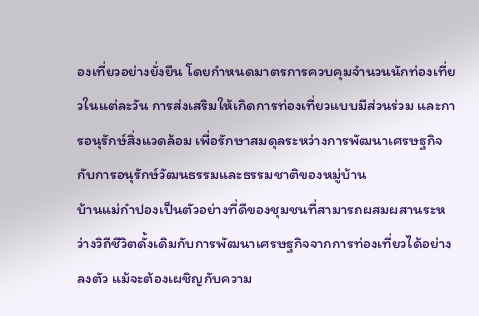องเที่ยวอย่างยั่งยืน โดยกำหนดมาตรการควบคุมจำนวนนักท่องเที่ยวในแต่ละวัน การส่งเสริมให้เกิดการท่องเที่ยวแบบมีส่วนร่วม และการอนุรักษ์สิ่งแวดล้อม เพื่อรักษาสมดุลระหว่างการพัฒนาเศรษฐกิจกับการอนุรักษ์วัฒนธรรมและธรรมชาติของหมู่บ้าน
บ้านแม่กำปองเป็นตัวอย่างที่ดีของชุมชนที่สามารถผสมผสานระหว่างวิถีชีวิตดั้งเดิมกับการพัฒนาเศรษฐกิจจากการท่องเที่ยวได้อย่างลงตัว แม้จะต้องเผชิญกับความ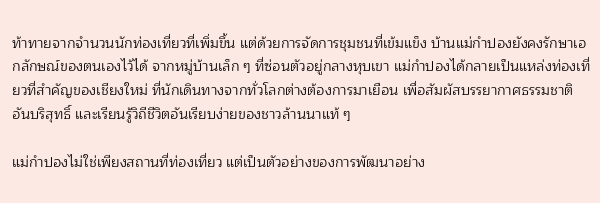ท้าทายจากจำนวนนักท่องเที่ยวที่เพิ่มขึ้น แต่ด้วยการจัดการชุมชนที่เข้มแข็ง บ้านแม่กำปองยังคงรักษาเอกลักษณ์ของตนเองไว้ได้ จากหมู่บ้านเล็ก ๆ ที่ซ่อนตัวอยู่กลางหุบเขา แม่กำปองได้กลายเป็นแหล่งท่องเที่ยวที่สำคัญของเชียงใหม่ ที่นักเดินทางจากทั่วโลกต่างต้องการมาเยือน เพื่อสัมผัสบรรยากาศธรรมชาติอันบริสุทธิ์ และเรียนรู้วิถีชีวิตอันเรียบง่ายของชาวล้านนาแท้ ๆ

แม่กำปองไม่ใช่เพียงสถานที่ท่องเที่ยว แต่เป็นตัวอย่างของการพัฒนาอย่าง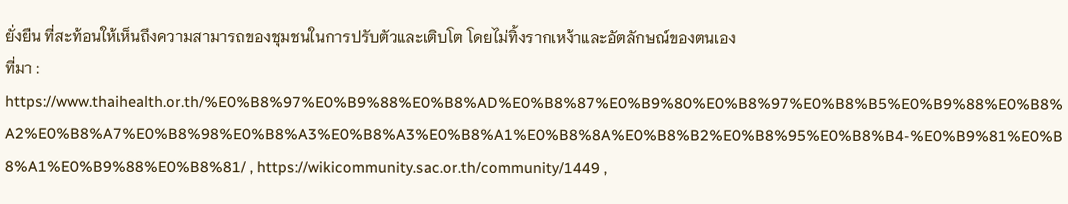ยั่งยืน ที่สะท้อนให้เห็นถึงความสามารถของชุมชนในการปรับตัวและเติบโต โดยไม่ทิ้งรากเหง้าและอัตลักษณ์ของตนเอง
ที่มา : https://www.thaihealth.or.th/%E0%B8%97%E0%B9%88%E0%B8%AD%E0%B8%87%E0%B9%80%E0%B8%97%E0%B8%B5%E0%B9%88%E0%B8%A2%E0%B8%A7%E0%B8%98%E0%B8%A3%E0%B8%A3%E0%B8%A1%E0%B8%8A%E0%B8%B2%E0%B8%95%E0%B8%B4-%E0%B9%81%E0%B8%A1%E0%B9%88%E0%B8%81/ , https://wikicommunity.sac.or.th/community/1449 ,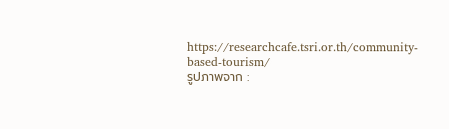https://researchcafe.tsri.or.th/community-based-tourism/
รูปภาพจาก :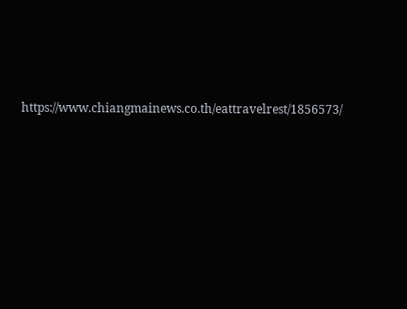https://www.chiangmainews.co.th/eattravelrest/1856573/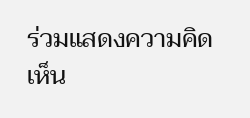ร่วมแสดงความคิดเห็น